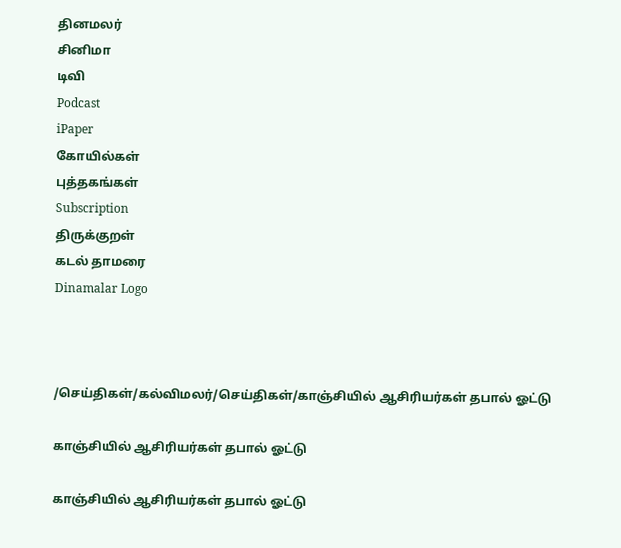தினமலர்
சினிமா
டிவி
Podcast
iPaper
கோயில்கள்
புத்தகங்கள்
Subscription
திருக்குறள்
கடல் தாமரை
Dinamalar Logo



/செய்திகள்/கல்விமலர்/செய்திகள்/காஞ்சியில் ஆசிரியர்கள் தபால் ஓட்டு

காஞ்சியில் ஆசிரியர்கள் தபால் ஓட்டு

காஞ்சியில் ஆசிரியர்கள் தபால் ஓட்டு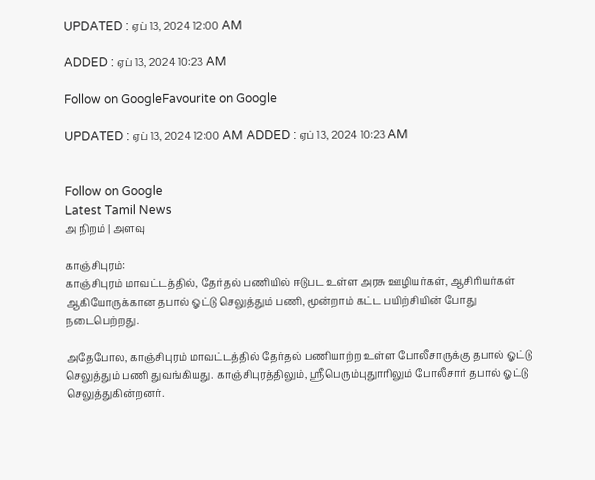UPDATED : ஏப் 13, 2024 12:00 AM

ADDED : ஏப் 13, 2024 10:23 AM

Follow on GoogleFavourite on Google

UPDATED : ஏப் 13, 2024 12:00 AM ADDED : ஏப் 13, 2024 10:23 AM


Follow on Google
Latest Tamil News
அ நிறம் | அளவு

காஞ்சிபுரம்:
காஞ்சிபுரம் மாவட்டத்தில், தேர்தல் பணியில் ஈடுபட உள்ள அரசு ஊழியர்கள், ஆசிரியர்கள் ஆகியோருக்கான தபால் ஓட்டு செலுத்தும் பணி, மூன்றாம் கட்ட பயிற்சியின் போது நடைபெற்றது.

அதேபோல, காஞ்சிபுரம் மாவட்டத்தில் தேர்தல் பணியாற்ற உள்ள போலீசாருக்கு தபால் ஓட்டு செலுத்தும் பணி துவங்கியது. காஞ்சிபுரத்திலும், ஸ்ரீபெரும்புதுாரிலும் போலீசார் தபால் ஓட்டு செலுத்துகின்றனர்.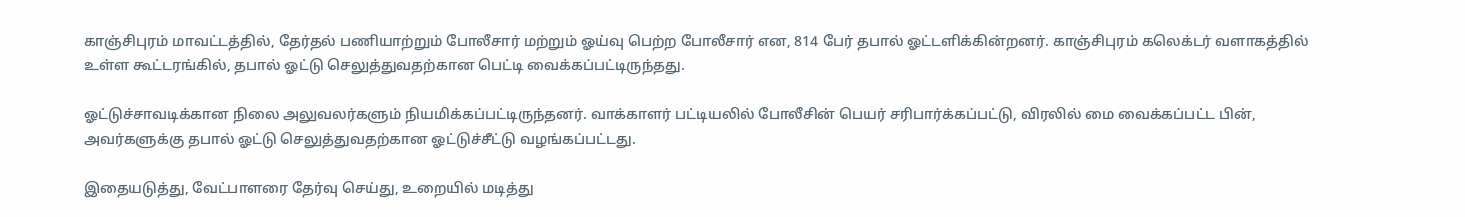காஞ்சிபுரம் மாவட்டத்தில், தேர்தல் பணியாற்றும் போலீசார் மற்றும் ஓய்வு பெற்ற போலீசார் என, 814 பேர் தபால் ஓட்டளிக்கின்றனர். காஞ்சிபுரம் கலெக்டர் வளாகத்தில் உள்ள கூட்டரங்கில், தபால் ஓட்டு செலுத்துவதற்கான பெட்டி வைக்கப்பட்டிருந்தது.

ஓட்டுச்சாவடிக்கான நிலை அலுவலர்களும் நியமிக்கப்பட்டிருந்தனர். வாக்காளர் பட்டியலில் போலீசின் பெயர் சரிபார்க்கப்பட்டு, விரலில் மை வைக்கப்பட்ட பின், அவர்களுக்கு தபால் ஓட்டு செலுத்துவதற்கான ஓட்டுச்சீட்டு வழங்கப்பட்டது.

இதையடுத்து, வேட்பாளரை தேர்வு செய்து, உறையில் மடித்து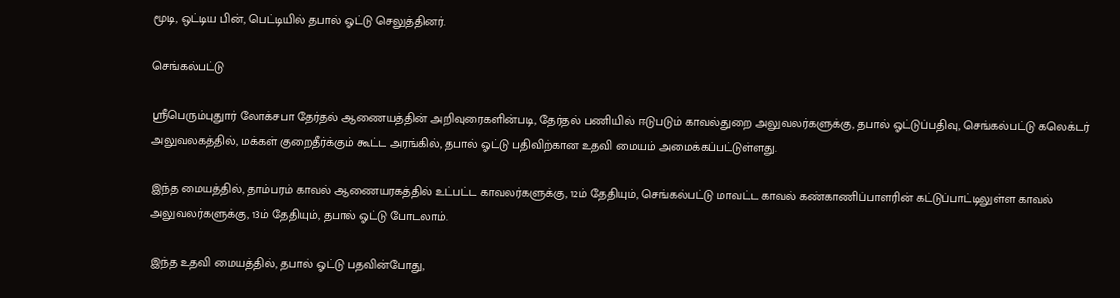மூடி, ஒட்டிய பின், பெட்டியில் தபால் ஓட்டு செலுத்தினர்.

செங்கல்பட்டு

ஸ்ரீபெரும்புதுார் லோக்சபா தேர்தல் ஆணையத்தின் அறிவுரைகளின்படி, தேர்தல் பணியில் ஈடுபடும் காவல்துறை அலுவலர்களுக்கு, தபால் ஓட்டுப்பதிவு, செங்கல்பட்டு கலெக்டர் அலுவலகத்தில், மக்கள் குறைதீர்க்கும் கூட்ட அரங்கில், தபால் ஓட்டு பதிவிற்கான உதவி மையம் அமைக்கப்பட்டுள்ளது.

இந்த மையத்தில், தாம்பரம் காவல் ஆணையரகத்தில் உட்பட்ட காவலர்களுக்கு, 12ம் தேதியும், செங்கல்பட்டு மாவட்ட காவல் கண்காணிப்பாளரின் கட்டுப்பாட்டிலுள்ள காவல் அலுவலர்களுக்கு, 13ம் தேதியும், தபால் ஓட்டு போடலாம்.

இந்த உதவி மையத்தில், தபால் ஓட்டு பதவின்போது,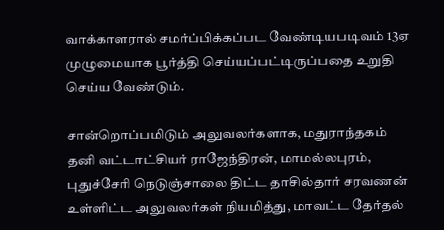வாக்காளரால் சமர்ப்பிக்கப்பட வேண்டியபடிவம் 13ஏ முழுமையாக பூர்த்தி செய்யப்பட்டிருப்பதை உறுதி செய்ய வேண்டும்.

சான்றொப்பமிடும் அலுவலர்களாக, மதுராந்தகம் தனி வட்டாட்சியர் ராஜேந்திரன், மாமல்லபுரம், புதுச்சேரி நெடுஞ்சாலை திட்ட தாசில்தார் சரவணன் உள்ளிட்ட அலுவலர்கள் நியமித்து, மாவட்ட தேர்தல்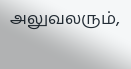அலுவலரும்,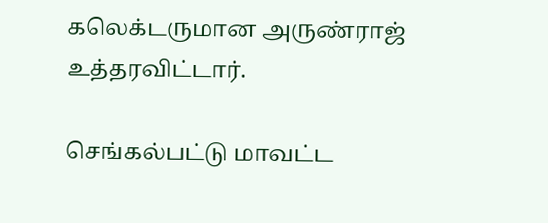கலெக்டருமான அருண்ராஜ் உத்தரவிட்டார்.

செங்கல்பட்டு மாவட்ட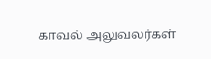காவல் அலுவலர்கள்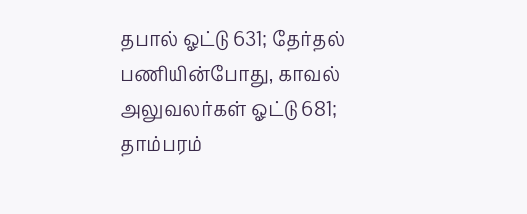தபால் ஓட்டு 631; தேர்தல் பணியின்போது, காவல் அலுவலர்கள் ஓட்டு 681; தாம்பரம்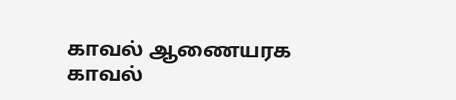காவல் ஆணையரக காவல்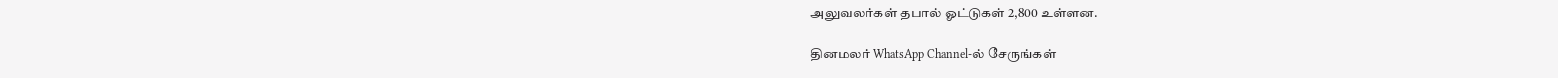அலுவலர்கள் தபால் ஓட்டுகள் 2,800 உள்ளன.

தினமலர் WhatsApp Channel-ல் சேருங்கள்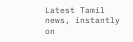Latest Tamil news, instantly on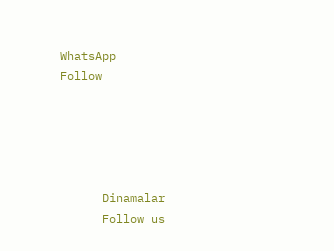WhatsApp
Follow





      Dinamalar
      Follow us